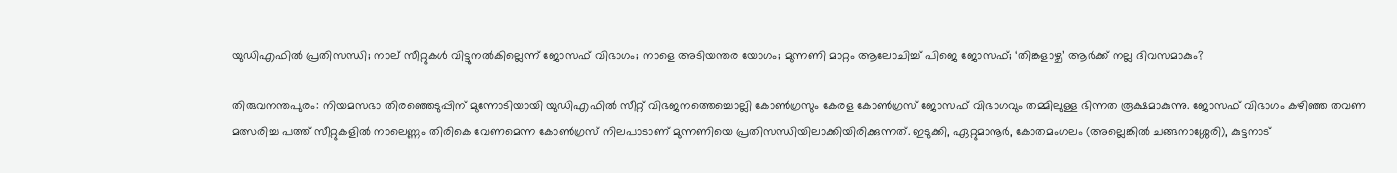യുഡിഎഫില്‍ പ്രതിസന്ധി; നാല് സീറ്റുകള്‍ വിട്ടുനല്‍കില്ലെന്ന് ജോസഫ് വിഭാഗം; നാളെ അടിയന്തര യോഗം; മുന്നണി മാറ്റം ആലോചിച്ച് പിജെ ജോസഫ്; ‘തിങ്കളാഴ്ച’ ആര്‍ക്ക് നല്ല ദിവസമാകും?

തിരുവനന്തപുരം: നിയമസഭാ തിരഞ്ഞെടുപ്പിന് മുന്നോടിയായി യുഡിഎഫില്‍ സീറ്റ് വിഭജനത്തെച്ചൊല്ലി കോണ്‍ഗ്രസും കേരള കോണ്‍ഗ്രസ് ജോസഫ് വിഭാഗവും തമ്മിലുള്ള ഭിന്നത രൂക്ഷമാകുന്നു. ജോസഫ് വിഭാഗം കഴിഞ്ഞ തവണ മത്സരിച്ച പത്ത് സീറ്റുകളില്‍ നാലെണ്ണം തിരികെ വേണമെന്ന കോണ്‍ഗ്രസ് നിലപാടാണ് മുന്നണിയെ പ്രതിസന്ധിയിലാക്കിയിരിക്കുന്നത്. ഇടുക്കി, ഏറ്റുമാനൂര്‍, കോതമംഗലം (അല്ലെങ്കില്‍ ചങ്ങനാശ്ശേരി), കുട്ടനാട്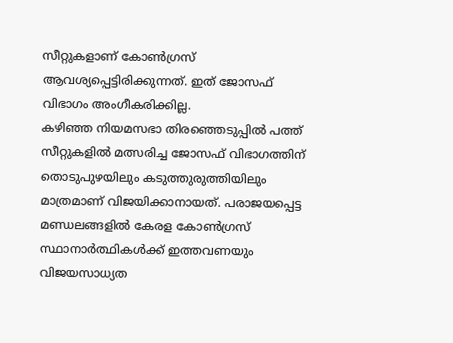സീറ്റുകളാണ് കോണ്‍ഗ്രസ് ആവശ്യപ്പെട്ടിരിക്കുന്നത്. ഇത് ജോസഫ് വിഭാഗം അംഗീകരിക്കില്ല.
കഴിഞ്ഞ നിയമസഭാ തിരഞ്ഞെടുപ്പില്‍ പത്ത് സീറ്റുകളില്‍ മത്സരിച്ച ജോസഫ് വിഭാഗത്തിന് തൊടുപുഴയിലും കടുത്തുരുത്തിയിലും മാത്രമാണ് വിജയിക്കാനായത്. പരാജയപ്പെട്ട മണ്ഡലങ്ങളില്‍ കേരള കോണ്‍ഗ്രസ് സ്ഥാനാര്‍ത്ഥികള്‍ക്ക് ഇത്തവണയും വിജയസാധ്യത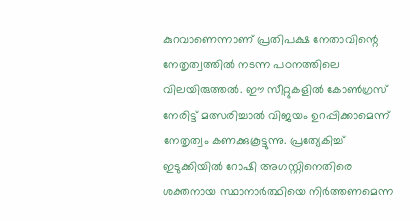കുറവാണെന്നാണ് പ്രതിപക്ഷ നേതാവിന്റെ നേതൃത്വത്തില്‍ നടന്ന പഠനത്തിലെ വിലയിരുത്തല്‍. ഈ സീറ്റുകളില്‍ കോണ്‍ഗ്രസ് നേരിട്ട് മത്സരിച്ചാല്‍ വിജയം ഉറപ്പിക്കാമെന്ന് നേതൃത്വം കണക്കുകൂട്ടുന്നു. പ്രത്യേകിച്ച് ഇടുക്കിയില്‍ റോഷി അഗസ്റ്റിനെതിരെ ശക്തനായ സ്ഥാനാര്‍ത്ഥിയെ നിര്‍ത്തണമെന്ന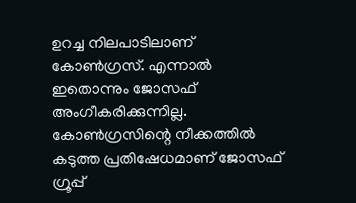ഉറച്ച നിലപാടിലാണ് കോണ്‍ഗ്രസ്. എന്നാല്‍ ഇതൊന്നും ജോസഫ് അംഗീകരിക്കുന്നില്ല.
കോണ്‍ഗ്രസിന്റെ നീക്കത്തില്‍ കടുത്ത പ്രതിഷേധമാണ് ജോസഫ് ഗ്രൂപ്പ്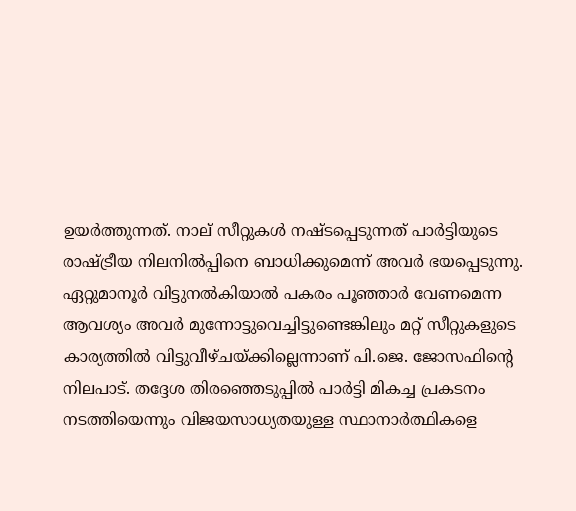ഉയര്‍ത്തുന്നത്. നാല് സീറ്റുകള്‍ നഷ്ടപ്പെടുന്നത് പാര്‍ട്ടിയുടെ രാഷ്ട്രീയ നിലനില്‍പ്പിനെ ബാധിക്കുമെന്ന് അവര്‍ ഭയപ്പെടുന്നു. ഏറ്റുമാനൂര്‍ വിട്ടുനല്‍കിയാല്‍ പകരം പൂഞ്ഞാര്‍ വേണമെന്ന ആവശ്യം അവര്‍ മുന്നോട്ടുവെച്ചിട്ടുണ്ടെങ്കിലും മറ്റ് സീറ്റുകളുടെ കാര്യത്തില്‍ വിട്ടുവീഴ്ചയ്ക്കില്ലെന്നാണ് പി.ജെ. ജോസഫിന്റെ നിലപാട്. തദ്ദേശ തിരഞ്ഞെടുപ്പില്‍ പാര്‍ട്ടി മികച്ച പ്രകടനം നടത്തിയെന്നും വിജയസാധ്യതയുള്ള സ്ഥാനാര്‍ത്ഥികളെ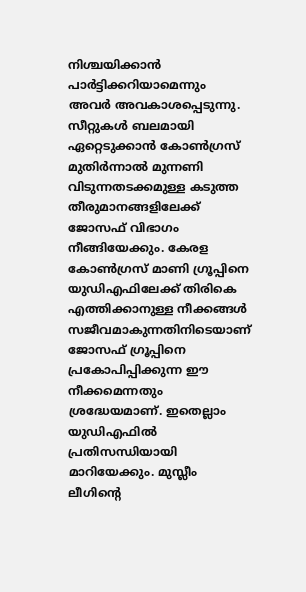നിശ്ചയിക്കാന്‍ പാര്‍ട്ടിക്കറിയാമെന്നും അവര്‍ അവകാശപ്പെടുന്നു.
സീറ്റുകള്‍ ബലമായി ഏറ്റെടുക്കാന്‍ കോണ്‍ഗ്രസ് മുതിര്‍ന്നാല്‍ മുന്നണി വിടുന്നതടക്കമുള്ള കടുത്ത തീരുമാനങ്ങളിലേക്ക് ജോസഫ് വിഭാഗം നീങ്ങിയേക്കും. കേരള കോണ്‍ഗ്രസ് മാണി ഗ്രൂപ്പിനെ യുഡിഎഫിലേക്ക് തിരികെ എത്തിക്കാനുള്ള നീക്കങ്ങള്‍ സജീവമാകുന്നതിനിടെയാണ് ജോസഫ് ഗ്രൂപ്പിനെ പ്രകോപിപ്പിക്കുന്ന ഈ നീക്കമെന്നതും ശ്രദ്ധേയമാണ്. ഇതെല്ലാം യുഡിഎഫില്‍ പ്രതിസന്ധിയായി മാറിയേക്കും. മുസ്ലീം ലീഗിന്റെ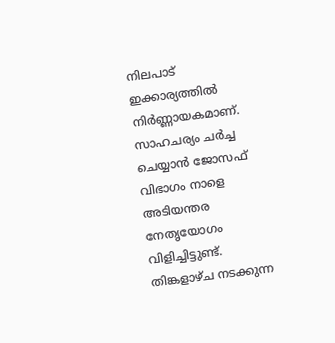നിലപാട് ഇക്കാര്യത്തില്‍ നിര്‍ണ്ണായകമാണ്.
സാഹചര്യം ചര്‍ച്ച ചെയ്യാന്‍ ജോസഫ് വിഭാഗം നാളെ അടിയന്തര നേതൃയോഗം വിളിച്ചിട്ടുണ്ട്. തിങ്കളാഴ്ച നടക്കുന്ന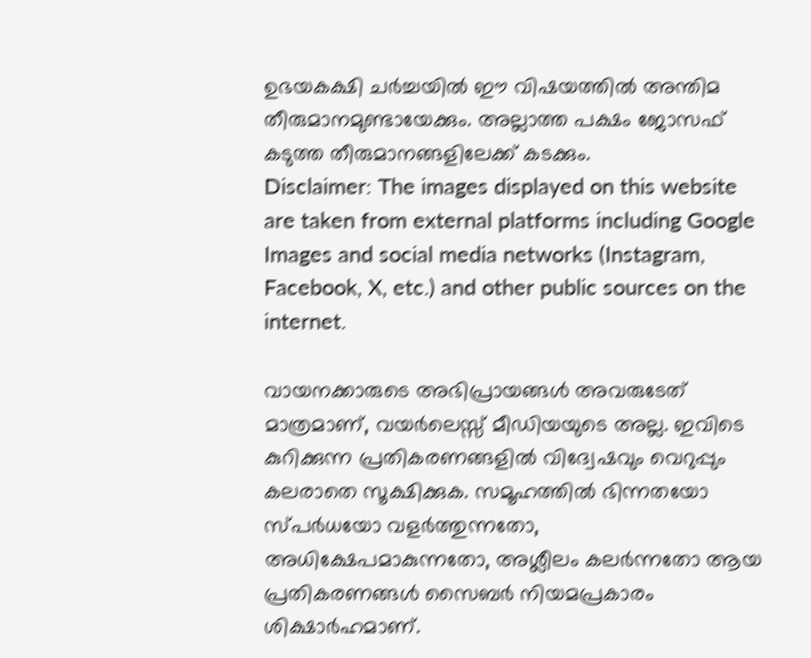ഉഭയകക്ഷി ചര്‍ച്ചയില്‍ ഈ വിഷയത്തില്‍ അന്തിമ തീരുമാനമുണ്ടായേക്കും. അല്ലാത്ത പക്ഷം ജോസഫ് കടുത്ത തീരുമാനങ്ങളിലേക്ക് കടക്കും.
Disclaimer: The images displayed on this website are taken from external platforms including Google Images and social media networks (Instagram, Facebook, X, etc.) and other public sources on the internet.

വായനക്കാരുടെ അഭിപ്രായങ്ങള്‍ അവരുടേത് മാത്രമാണ്, വയർലെസ്സ് മീഡിയയുടെ അല്ല. ഇവിടെ കുറിക്കുന്ന പ്രതികരണങ്ങളിൽ വിദ്വേഷവും വെറുപ്പും കലരാതെ സൂക്ഷിക്കുക. സമൂഹത്തിൽ ഭിന്നതയോ സ്‌പർധയോ വളർത്തുന്നതോ, അധിക്ഷേപമാകുന്നതോ, അശ്ലീലം കലർന്നതോ ആയ പ്രതികരണങ്ങൾ സൈബർ നിയമപ്രകാരം ശിക്ഷാർഹമാണ്.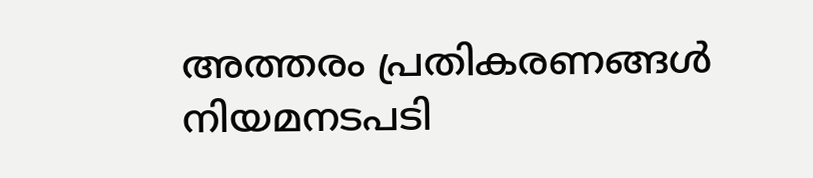അത്തരം പ്രതികരണങ്ങൾ നിയമനടപടി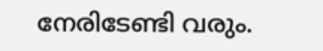നേരിടേണ്ടി വരും.